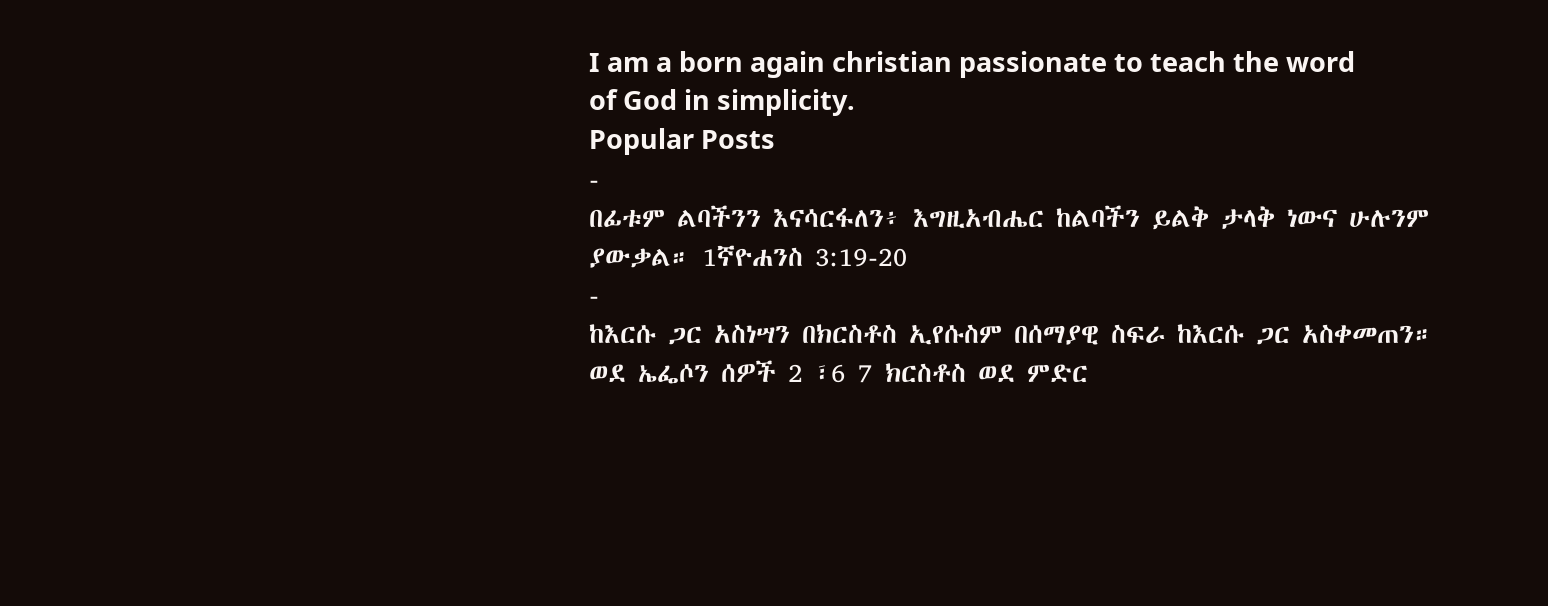I am a born again christian passionate to teach the word of God in simplicity.
Popular Posts
-
በፊቱም ልባችንን እናሳርፋለን፥ እግዚአብሔር ከልባችን ይልቅ ታላቅ ነውና ሁሉንም ያውቃል። 1ኛዮሐንስ 3:19-20
-
ከእርሱ ጋር አስነሣን በክርስቶስ ኢየሱስም በሰማያዊ ስፍራ ከእርሱ ጋር አስቀመጠን። ወደ ኤፌሶን ሰዎች 2 ፣6 7 ክርስቶስ ወደ ምድር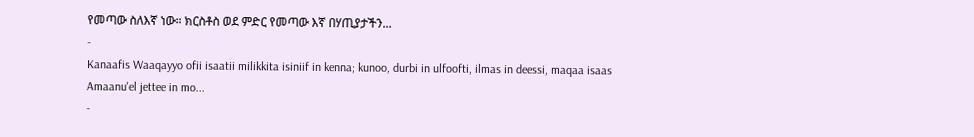የመጣው ስለእኛ ነው። ክርስቶስ ወደ ምድር የመጣው እኛ በሃጢያታችን...
-
Kanaafis Waaqayyo ofii isaatii milikkita isiniif in kenna; kunoo, durbi in ulfoofti, ilmas in deessi, maqaa isaas Amaanu'el jettee in mo...
-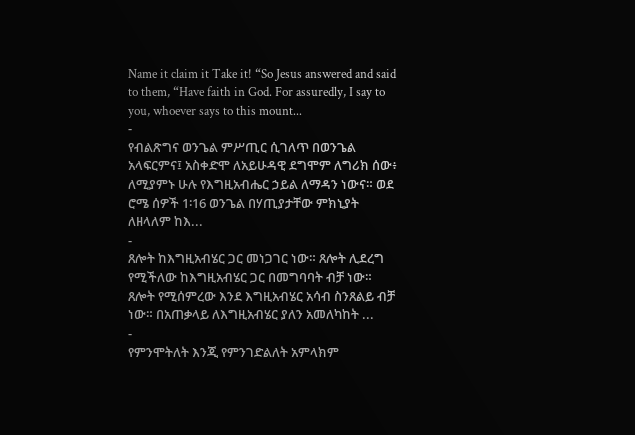Name it claim it Take it! “So Jesus answered and said to them, “Have faith in God. For assuredly, I say to you, whoever says to this mount...
-
የብልጽግና ወንጌል ምሥጢር ሲገለጥ በወንጌል አላፍርምና፤ አስቀድሞ ለአይሁዳዊ ደግሞም ለግሪክ ሰው፥ ለሚያምኑ ሁሉ የእግዚአብሔር ኃይል ለማዳን ነውና። ወደ ሮሜ ሰዎች 1፡16 ወንጌል በሃጢያታቸው ምክኒያት ለዘላለም ከእ...
-
ጸሎት ከእግዚአብሄር ጋር መነጋገር ነው። ጸሎት ሊደረግ የሚችለው ከእግዚአብሄር ጋር በመግባባት ብቻ ነው። ጸሎት የሚሰምረው እንደ እግዚአብሄር አሳብ ስንጸልይ ብቻ ነው። በአጠቃላይ ለእግዚአብሄር ያለን አመለካከት ...
-
የምንሞትለት እንጂ የምንገድልለት አምላክም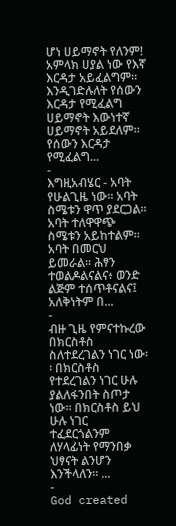ሆነ ሀይማኖት የለንም! አምላክ ሀያል ነው የእኛ እርዳታ አይፈልግም። እንዲገድሉለት የሰውን እርዳታ የሚፈልግ ሀይማኖት እውነተኛ ሀይማኖት አይደለም። የሰውን እርዳታ የሚፈልግ...
-
እግዚአብሄር - አባት የሁልጊዜ ነው፡፡ አባት ስሜቱን ዋጥ ያደርጋል፡፡ አባት ተለዋዋጭ ስሜቱን አይከተልም፡፡ አባት በመርህ ይመራል፡፡ ሕፃን ተወልዶልናልና፥ ወንድ ልጅም ተሰጥቶናልና፤ አለቅነትም በ...
-
ብዙ ጊዜ የምናተኩረው በክርስቶስ ስለተደረገልን ነገር ነው፡፡ በክርስቶስ የተደረገልን ነገር ሁሉ ያልለፋንበት ስጦታ ነው፡፡ በክርስቶስ ይህ ሁሉ ነገር ተፈደርጎልንም ለሃላፊነት የማንበቃ ህፃናት ልንሆን እንችላለን፡፡ ...
-
God created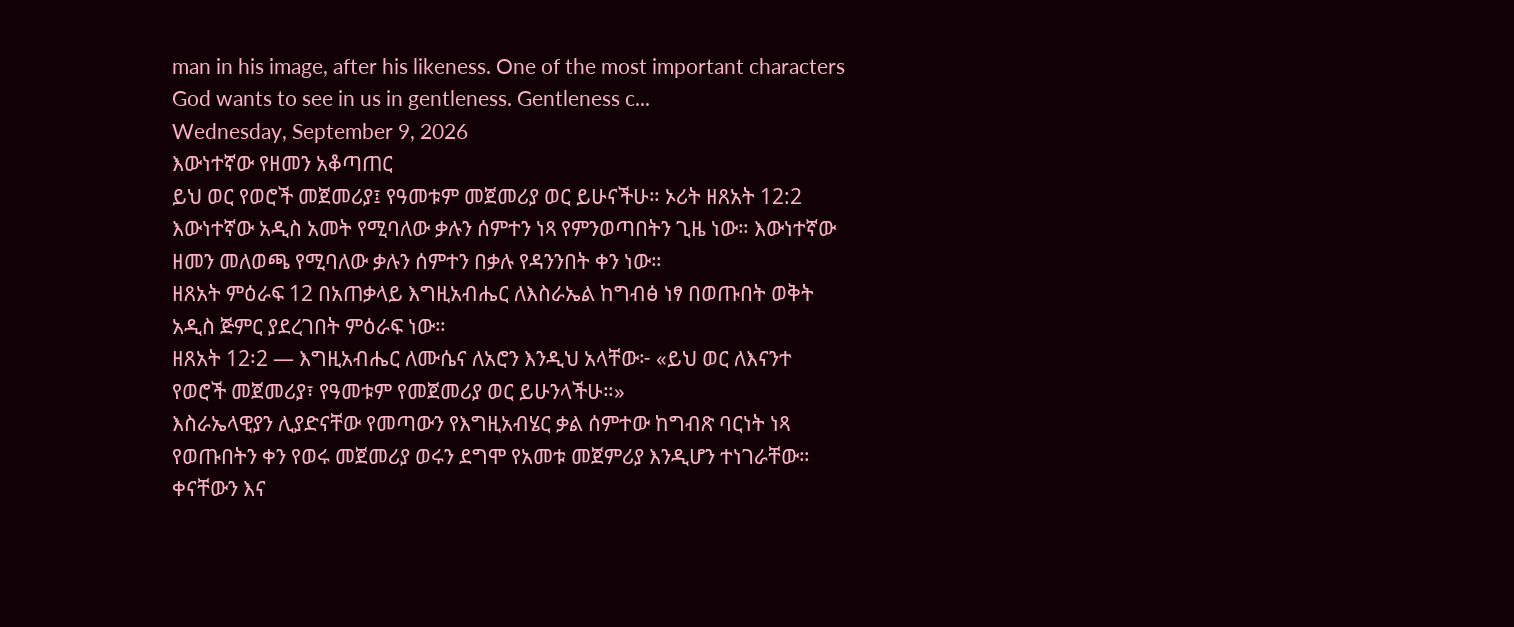man in his image, after his likeness. One of the most important characters God wants to see in us in gentleness. Gentleness c...
Wednesday, September 9, 2026
እውነተኛው የዘመን አቆጣጠር
ይህ ወር የወሮች መጀመሪያ፤ የዓመቱም መጀመሪያ ወር ይሁናችሁ። ኦሪት ዘጸአት 12:2
እውነተኛው አዲስ አመት የሚባለው ቃሉን ሰምተን ነጻ የምንወጣበትን ጊዜ ነው። እውነተኛው ዘመን መለወጫ የሚባለው ቃሉን ሰምተን በቃሉ የዳንንበት ቀን ነው።
ዘጸአት ምዕራፍ 12 በአጠቃላይ እግዚአብሔር ለእስራኤል ከግብፅ ነፃ በወጡበት ወቅት አዲስ ጅምር ያደረገበት ምዕራፍ ነው።
ዘጸአት 12፡2 — እግዚአብሔር ለሙሴና ለአሮን እንዲህ አላቸው፦ «ይህ ወር ለእናንተ የወሮች መጀመሪያ፣ የዓመቱም የመጀመሪያ ወር ይሁንላችሁ።»
እስራኤላዊያን ሊያድናቸው የመጣውን የእግዚአብሄር ቃል ሰምተው ከግብጽ ባርነት ነጻ የወጡበትን ቀን የወሩ መጀመሪያ ወሩን ደግሞ የአመቱ መጀምሪያ እንዲሆን ተነገራቸው።
ቀናቸውን እና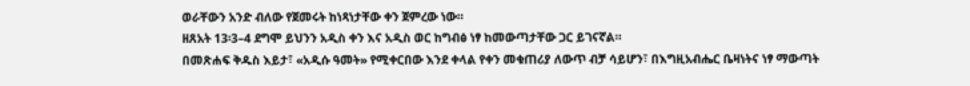ወራቸውን አንድ ብለው የጀመሩት ከነጻነታቸው ቀን ጀምረው ነው።
ዘጸአት 13፡3–4 ደግሞ ይህንን አዲስ ቀን እና አዲስ ወር ከግብፅ ነፃ ከመውጣታቸው ጋር ይገናኛል።
በመጽሐፍ ቅዱስ እይታ፣ «አዲሱ ዓመት» የሚቀርበው እንደ ቀላል የቀን መቁጠሪያ ለውጥ ብቻ ሳይሆን፣ በእግዚአብሔር ቤዛነትና ነፃ ማውጣት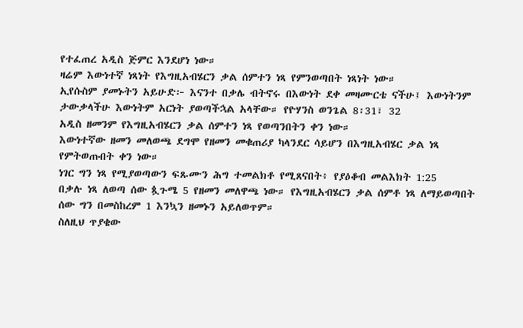የተፈጠረ አዲስ ጅምር እንደሆነ ነው።
ዛሬም እውነተኛ ነጻነት የእግዚአብሄርን ቃል ሰምተን ነጻ የምንወጣበት ነጻነት ነው።
ኢየሱስም ያመኑትን አይሁድ፦ እናንተ በቃሌ ብትኖሩ በእውነት ደቀ መዛሙርቴ ናችሁ፤ እውነትንም ታውቃላችሁ እውነትም አርነት ያወጣችኋል አላቸው። የዮሃንስ ወንጌል 8፡31፣ 32
አዲስ ዘመንም የእግዚአብሄርን ቃል ሰምተን ነጻ የወጣንበትን ቀን ነው።
እውነተኛው ዘመን መለወጫ ደግሞ የዘመን መቁጠሪያ ካላንደር ሳይሆን በእግዚአብሄር ቃል ነጻ የምትወጡበት ቀን ነው።
ነገር ግን ነጻ የሚያወጣውን ፍጹሙን ሕግ ተመልክቶ የሚጸናበት፥ የያዕቆብ መልእክት 1:25
በቃሉ ነጻ ለወጣ ሰው ጷጉሜ 5 የዘመን መለዋጫ ነው። የእግዚአብሄርን ቃል ሰምቶ ነጻ ለማይወጣበት ሰው ግን በመስከረም 1 እንኳን ዘመኑን አይለወጥም።
ስለዚህ ጥያቄው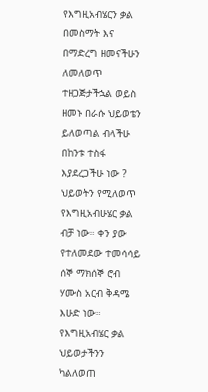የእግዚአብሄርን ቃል በመስማት እና በማድረግ ዘመናችሁን ለመለወጥ ተዘጋጅታችኋል ወይስ ዘመኑ በራሱ ህይወቴን ይለወጣል ብላችሁ በከንቱ ተስፋ እያደረጋችሁ ነው ?
ህይወትን የሚለወጥ የእግዚአብሁሄር ቃል ብቻ ነው። ቀን ያው የተለመደው ተመሳሳይ ሰኞ ማክሰኞ ሮብ ሃሙስ አርብ ቅዳሜ እሁድ ነው። የእግዚአብሄር ቃል ህይወታችንን ካልለወጠ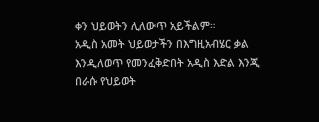ቀን ህይወትን ሊለውጥ አይችልም።
አዲስ አመት ህይወታችን በእግዚአብሄር ቃል እንዲለወጥ የመንፈቅድበት አዲስ እድል እንጂ በራሱ የህይወት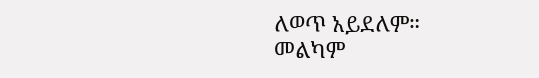ለወጥ አይደለም።
መልካም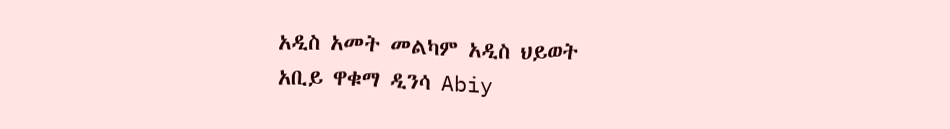አዲስ አመት መልካም አዲስ ህይወት
አቢይ ዋቁማ ዲንሳ Abiy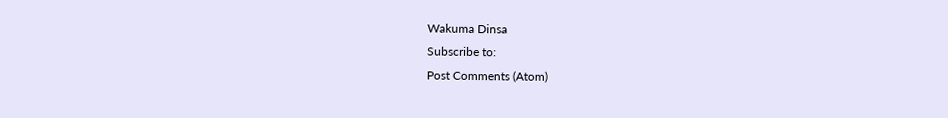Wakuma Dinsa
Subscribe to:
Post Comments (Atom)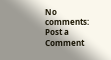No comments:
Post a Comment